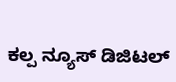ಕಲ್ಪ ನ್ಯೂಸ್ ಡಿಜಿಟಲ್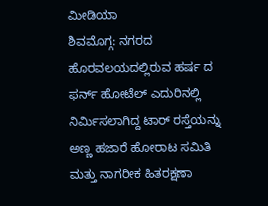ಮೀಡಿಯಾ
ಶಿವಮೊಗ್ಗ: ನಗರದ ಹೊರವಲಯದಲ್ಲಿರುವ ಹರ್ಷ ದ ಫರ್ನ್ ಹೋಟೆಲ್ ಎದುರಿನಲ್ಲಿ ನಿರ್ಮಿಸಲಾಗಿದ್ದ ಟಾರ್ ರಸ್ತೆಯನ್ನು ಅಣ್ಣ ಹಜಾರೆ ಹೋರಾಟ ಸಮಿತಿ ಮತ್ತು ನಾಗರೀಕ ಹಿತರಕ್ಷಣಾ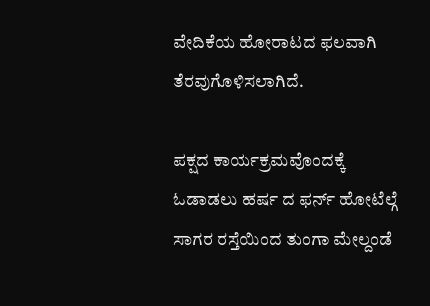ವೇದಿಕೆಯ ಹೋರಾಟದ ಫಲವಾಗಿ ತೆರವುಗೊಳಿಸಲಾಗಿದೆ.

ಪಕ್ಷದ ಕಾರ್ಯಕ್ರಮವೊಂದಕ್ಕೆ ಓಡಾಡಲು ಹರ್ಷ ದ ಫರ್ನ್ ಹೋಟೆಲ್ಗೆ ಸಾಗರ ರಸ್ತೆಯಿಂದ ತುಂಗಾ ಮೇಲ್ದಂಡೆ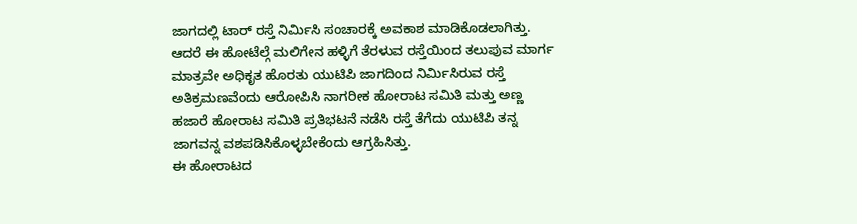ಜಾಗದಲ್ಲಿ ಟಾರ್ ರಸ್ತೆ ನಿರ್ಮಿಸಿ ಸಂಚಾರಕ್ಕೆ ಅವಕಾಶ ಮಾಡಿಕೊಡಲಾಗಿತ್ತು. ಆದರೆ ಈ ಹೋಟೆಲ್ಗೆ ಮಲಿಗೇನ ಹಳ್ಳಿಗೆ ತೆರಳುವ ರಸ್ತೆಯಿಂದ ತಲುಪುವ ಮಾರ್ಗ ಮಾತ್ರವೇ ಅಧಿಕೃತ ಹೊರತು ಯುಟಿಪಿ ಜಾಗದಿಂದ ನಿರ್ಮಿಸಿರುವ ರಸ್ತೆ ಅತಿಕ್ರಮಣವೆಂದು ಆರೋಪಿಸಿ ನಾಗರೀಕ ಹೋರಾಟ ಸಮಿತಿ ಮತ್ತು ಅಣ್ಣ ಹಜಾರೆ ಹೋರಾಟ ಸಮಿತಿ ಪ್ರತಿಭಟನೆ ನಡೆಸಿ ರಸ್ತೆ ತೆಗೆದು ಯುಟಿಪಿ ತನ್ನ ಜಾಗವನ್ನ ವಶಪಡಿಸಿಕೊಳ್ಳಬೇಕೆಂದು ಆಗ್ರಹಿಸಿತ್ತು.
ಈ ಹೋರಾಟದ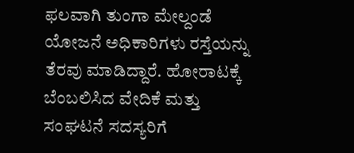ಫಲವಾಗಿ ತುಂಗಾ ಮೇಲ್ದಂಡೆ ಯೋಜನೆ ಅಧಿಕಾರಿಗಳು ರಸ್ತೆಯನ್ನು ತೆರವು ಮಾಡಿದ್ದಾರೆ. ಹೋರಾಟಕ್ಕೆ ಬೆಂಬಲಿಸಿದ ವೇದಿಕೆ ಮತ್ತು ಸಂಘಟನೆ ಸದಸ್ಯರಿಗೆ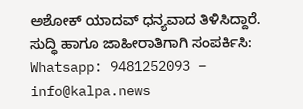ಅಶೋಕ್ ಯಾದವ್ ಧನ್ಯವಾದ ತಿಳಿಸಿದ್ದಾರೆ.
ಸುದ್ಧಿ ಹಾಗೂ ಜಾಹೀರಾತಿಗಾಗಿ ಸಂಪರ್ಕಿಸಿ: Whatsapp: 9481252093 – info@kalpa.news